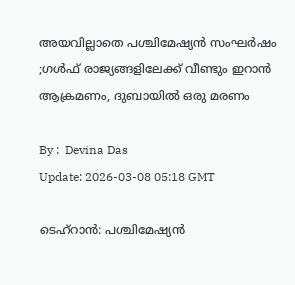അയവില്ലാതെ പശ്ചിമേഷ്യൻ സംഘർഷം ;ഗള്‍ഫ് രാജ്യങ്ങളിലേക്ക് വീണ്ടും ഇറാന്‍ ആക്രമണം, ദുബായില്‍ ഒരു മരണം

By :  Devina Das
Update: 2026-03-08 05:18 GMT

ടെഹ്‌റാൻ: പശ്ചിമേഷ്യൻ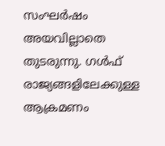സംഘർഷം അയവില്ലാതെ തുടരുന്നു. ഗൾഫ് രാജ്യങ്ങളിലേക്കുള്ള ആക്രമണം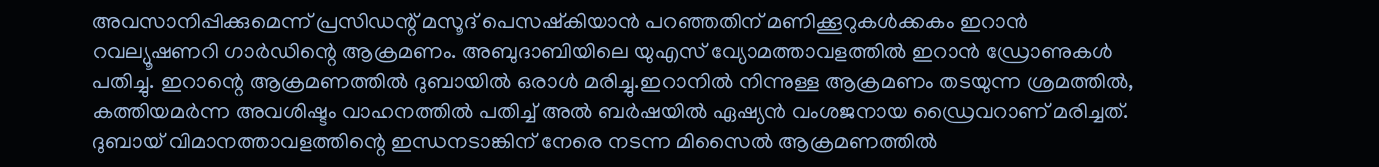അവസാനിപ്പിക്കുമെന്ന് പ്രസിഡന്റ് മസൂദ് പെസഷ്‌കിയാൻ പറഞ്ഞതിന് മണിക്കൂറുകൾക്കകം ഇറാൻ റവല്യൂഷണറി ഗാർഡിന്റെ ആക്രമണം. അബുദാബിയിലെ യുഎസ് വ്യോമത്താവളത്തിൽ ഇറാൻ ഡ്രോണുകൾ പതിച്ചു. ഇറാന്റെ ആക്രമണത്തിൽ ദുബായിൽ ഒരാൾ മരിച്ചു.ഇറാനിൽ നിന്നുള്ള ആക്രമണം തടയുന്ന ശ്രമത്തിൽ, കത്തിയമർന്ന അവശിഷ്ടം വാഹനത്തിൽ പതിച്ച് അൽ ബർഷയിൽ ഏഷ്യൻ വംശജനായ ഡ്രൈവറാണ് മരിച്ചത്. ദുബായ് വിമാനത്താവളത്തിന്റെ ഇന്ധനടാങ്കിന് നേരെ നടന്ന മിസൈൽ ആക്രമണത്തിൽ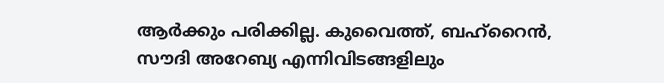ആർക്കും പരിക്കില്ല. കുവൈത്ത്, ബഹ്‌റൈൻ, സൗദി അറേബ്യ എന്നിവിടങ്ങളിലും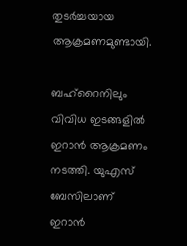തുടർച്ചയായ ആക്രമണമുണ്ടായി.

ബഹ്റൈനിലും വിവിധ ഇടങ്ങളിൽ ഇറാൻ ആക്രമണം നടത്തി. യുഎസ് ബേസിലാണ് ഇറാൻ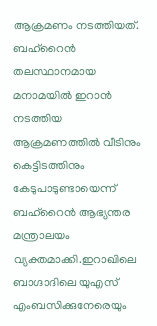ആക്രമണം നടത്തിയത്. ബഹ്റൈൻ തലസ്ഥാനമായ മനാമയിൽ ഇറാൻ നടത്തിയ ആക്രമണത്തിൽ വീടിനും കെട്ടിടത്തിനും കേടുപാടുണ്ടായെന്ന് ബഹ്റൈൻ ആഭ്യന്തര മന്ത്രാലയം വ്യക്തമാക്കി.ഇറാഖിലെ ബാഗ്ദാദിലെ യുഎസ് എംബസിക്കുനേരെയും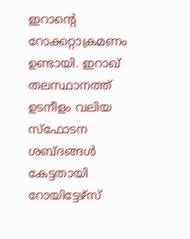ഇറാന്റെ റോക്കറ്റാക്രമണം ഉണ്ടായി. ഇറാഖ് തലസ്ഥാനത്ത് ഉടനീളം വലിയ സ്ഫോടന ശബ്ദങ്ങൾ കേട്ടതായി റോയിട്ടേഴ്സ്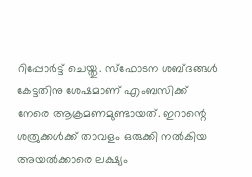റിപ്പോർട്ട് ചെയ്തു. സ്‌ഫോടന ശബ്ദങ്ങൾ കേട്ടതിനു ശേഷമാണ് എംബസിക്ക് നേരെ ആക്രമണമുണ്ടായത്. ഇറാന്റെ ശത്രുക്കൾക്ക് താവളം ഒരുക്കി നൽകിയ അയൽക്കാരെ ലക്ഷ്യം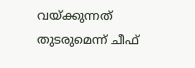വയ്ക്കുന്നത് തുടരുമെന്ന് ചീഫ്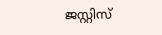ജസ്റ്റിസ്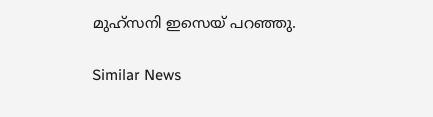മുഹ്‌സനി ഇസെയ് പറഞ്ഞു.

Similar News